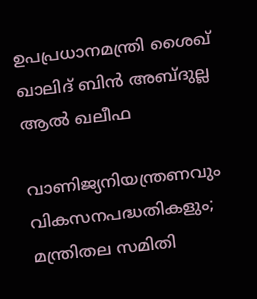ഉപപ്രധാനമന്ത്രി ശൈഖ് ഖാലിദ് ബിൻ അബ്ദുല്ല ആൽ ഖലീഫ

വാണിജ്യനിയന്ത്രണവും വികസനപദ്ധതികളും; മന്ത്രിതല സമിതി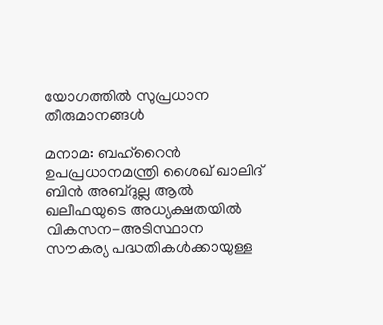യോഗത്തിൽ സുപ്രധാന തീരുമാനങ്ങൾ

മനാമ: ബഹ്‌റൈൻ ഉപപ്രധാനമന്ത്രി ശൈഖ് ഖാലിദ് ബിൻ അബ്ദുല്ല ആൽ ഖലീഫയുടെ അധ്യക്ഷതയിൽ വികസന-അടിസ്ഥാന സൗകര്യ പദ്ധതികൾക്കായുള്ള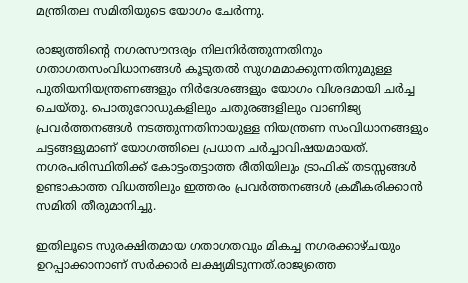മന്ത്രിതല സമിതിയുടെ യോഗം ചേർന്നു.

രാജ്യത്തിന്റെ നഗരസൗന്ദര്യം നിലനിർത്തുന്നതിനും ഗതാഗതസംവിധാനങ്ങൾ കൂടുതൽ സുഗമമാക്കുന്നതിനുമുള്ള പുതിയനിയന്ത്രണങ്ങളും നിർദേശങ്ങളും യോഗം വിശദമായി ചർച്ച ചെയ്തു. പൊതുറോഡുകളിലും ചതുരങ്ങളിലും വാണിജ്യ പ്രവർത്തനങ്ങൾ നടത്തുന്നതിനായുള്ള നിയന്ത്രണ സംവിധാനങ്ങളും ചട്ടങ്ങളുമാണ് യോഗത്തിലെ പ്രധാന ചർച്ചാവിഷയമായത്. നഗരപരിസ്ഥിതിക്ക് കോട്ടംതട്ടാത്ത രീതിയിലും ട്രാഫിക് തടസ്സങ്ങൾ ഉണ്ടാകാത്ത വിധത്തിലും ഇത്തരം പ്രവർത്തനങ്ങൾ ക്രമീകരിക്കാൻ സമിതി തീരുമാനിച്ചു.

ഇതിലൂടെ സുരക്ഷിതമായ ഗതാഗതവും മികച്ച നഗരക്കാഴ്ചയും ഉറപ്പാക്കാനാണ് സർക്കാർ ലക്ഷ്യമിടുന്നത്.രാജ്യത്തെ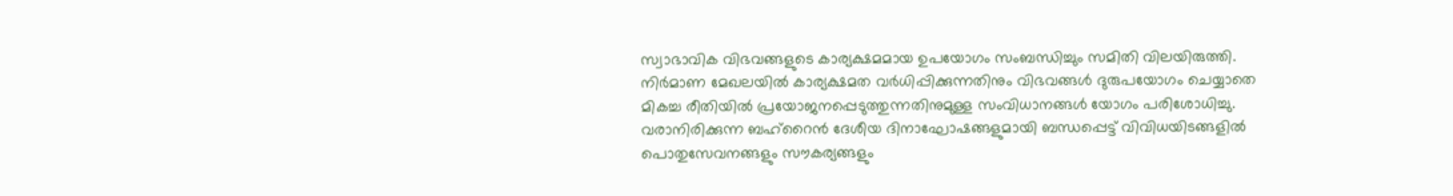സ്വാഭാവിക വിഭവങ്ങളുടെ കാര്യക്ഷമമായ ഉപയോഗം സംബന്ധിച്ചും സമിതി വിലയിരുത്തി. നിർമാണ മേഖലയിൽ കാര്യക്ഷമത വർധിപ്പിക്കുന്നതിനും വിഭവങ്ങൾ ദുരുപയോഗം ചെയ്യാതെ മികച്ച രീതിയിൽ പ്രയോജനപ്പെടുത്തുന്നതിനുമുള്ള സംവിധാനങ്ങൾ യോഗം പരിശോധിച്ചു. വരാനിരിക്കുന്ന ബഹ്‌റൈൻ ദേശീയ ദിനാഘോഷങ്ങളുമായി ബന്ധപ്പെട്ട് വിവിധയിടങ്ങളിൽ പൊതുസേവനങ്ങളും സൗകര്യങ്ങളും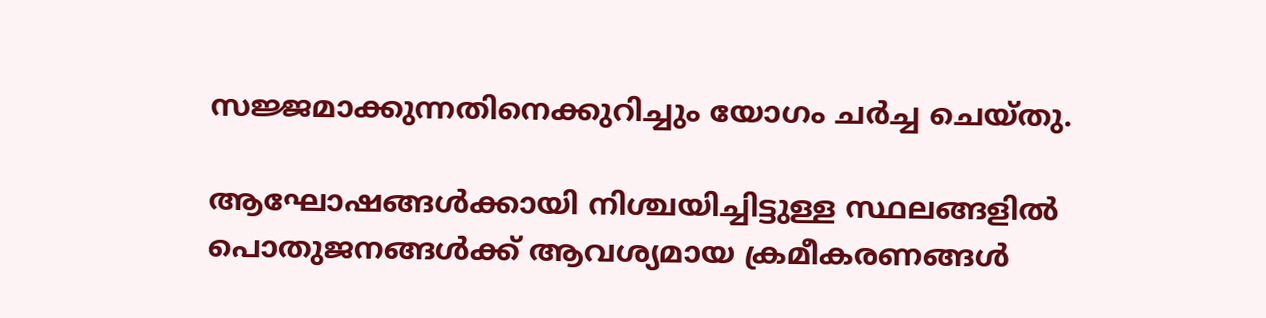സജ്ജമാക്കുന്നതിനെക്കുറിച്ചും യോഗം ചർച്ച ചെയ്തു.

ആഘോഷങ്ങൾക്കായി നിശ്ചയിച്ചിട്ടുള്ള സ്ഥലങ്ങളിൽ പൊതുജനങ്ങൾക്ക് ആവശ്യമായ ക്രമീകരണങ്ങൾ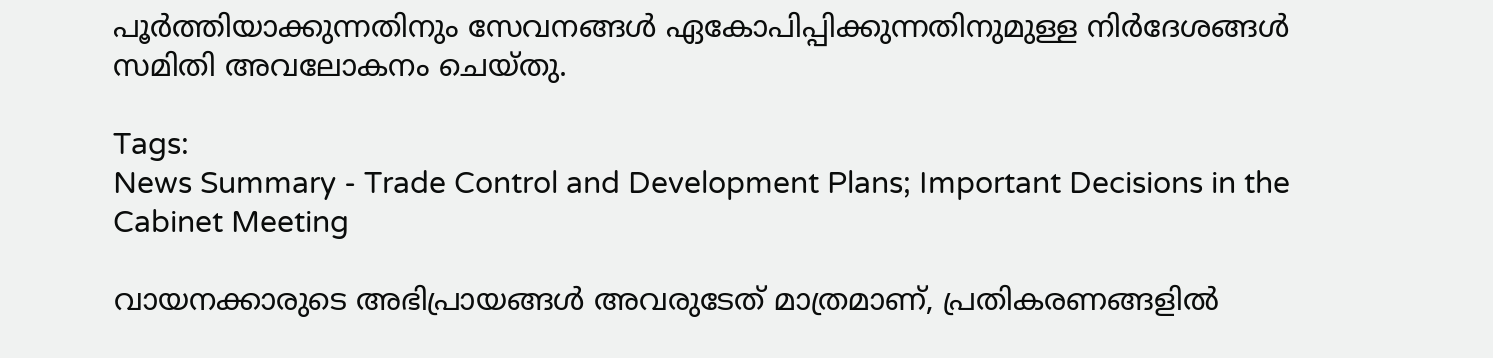പൂർത്തിയാക്കുന്നതിനും സേവനങ്ങൾ ഏകോപിപ്പിക്കുന്നതിനുമുള്ള നിർദേശങ്ങൾ സമിതി അവലോകനം ചെയ്തു.

Tags:
News Summary - Trade Control and Development Plans; Important Decisions in the Cabinet Meeting

വായനക്കാരുടെ അഭിപ്രായങ്ങള്‍ അവരുടേത് മാത്രമാണ്, പ്രതികരണങ്ങളിൽ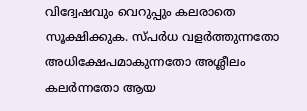വിദ്വേഷവും വെറുപ്പും കലരാതെ സൂക്ഷിക്കുക. സ്പർധ വളർത്തുന്നതോ അധിക്ഷേപമാകുന്നതോ അശ്ലീലം കലർന്നതോ ആയ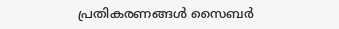പ്രതികരണങ്ങൾ സൈബർ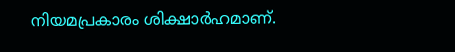നിയമപ്രകാരം ശിക്ഷാർഹമാണ്.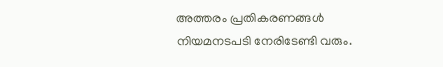അത്തരം പ്രതികരണങ്ങൾ നിയമനടപടി നേരിടേണ്ടി വരും.